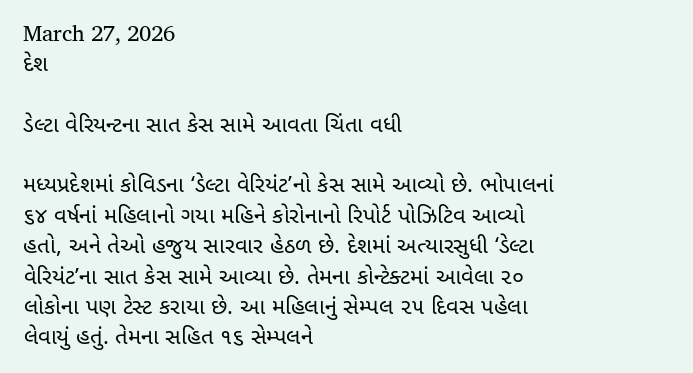March 27, 2026
દેશ

ડેલ્ટા વેરિયન્ટના સાત કેસ સામે આવતા ચિંતા વધી

મધ્યપ્રદેશમાં કોવિડના ‘ડેલ્ટા વેરિયંટ’નો કેસ સામે આવ્યો છે. ભોપાલનાં ૬૪ વર્ષનાં મહિલાનો ગયા મહિને કોરોનાનો રિપોર્ટ પોઝિટિવ આવ્યો હતો, અને તેઓ હજુય સારવાર હેઠળ છે. દેશમાં અત્યારસુધી ‘ડેલ્ટા વેરિયંટ’ના સાત કેસ સામે આવ્યા છે. તેમના કોન્ટેક્ટમાં આવેલા ૨૦ લોકોના પણ ટેસ્ટ કરાયા છે. આ મહિલાનું સેમ્પલ ૨૫ દિવસ પહેલા લેવાયું હતું. તેમના સહિત ૧૬ સેમ્પલને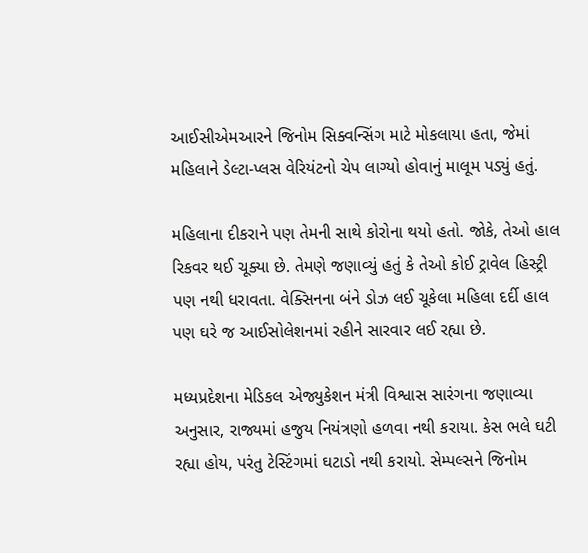આઈસીએમઆરને જિનોમ સિક્વન્સિંગ માટે મોકલાયા હતા, જેમાં મહિલાને ડેલ્ટા-પ્લસ વેરિયંટનો ચેપ લાગ્યો હોવાનું માલૂમ પડ્યું હતું.

મહિલાના દીકરાને પણ તેમની સાથે કોરોના થયો હતો. જોકે, તેઓ હાલ રિકવર થઈ ચૂક્યા છે. તેમણે જણાવ્યું હતું કે તેઓ કોઈ ટ્રાવેલ હિસ્ટ્રી પણ નથી ધરાવતા. વેક્સિનના બંને ડોઝ લઈ ચૂકેલા મહિલા દર્દી હાલ પણ ઘરે જ આઈસોલેશનમાં રહીને સારવાર લઈ રહ્યા છે.

મધ્યપ્રદેશના મેડિકલ એજ્યુકેશન મંત્રી વિશ્વાસ સારંગના જણાવ્યા અનુસાર, રાજ્યમાં હજુય નિયંત્રણો હળવા નથી કરાયા. કેસ ભલે ઘટી રહ્યા હોય, પરંતુ ટેસ્ટિંગમાં ઘટાડો નથી કરાયો. સેમ્પલ્સને જિનોમ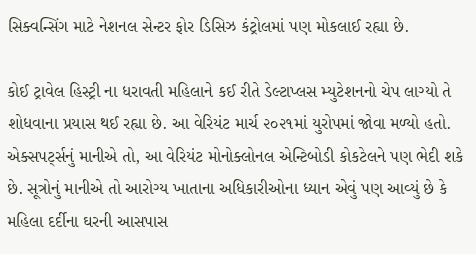સિક્વન્સિંગ માટે નેશનલ સેન્ટર ફોર ડિસિઝ કંટ્રોલમાં પણ મોકલાઈ રહ્યા છે.

કોઈ ટ્રાવેલ હિસ્ટ્રી ના ધરાવતી મહિલાને કઈ રીતે ડેલ્ટાપ્લસ મ્યુટેશનનો ચેપ લાગ્યો તે શોધવાના પ્રયાસ થઈ રહ્યા છે. આ વેરિયંટ માર્ચ ૨૦૨૧માં યુરોપમાં જોવા મળ્યો હતો. એક્સપર્ટ્સનું માનીએ તો, આ વેરિયંટ મોનોક્લોનલ એન્ટિબોડી કોકટેલને પણ ભેદી શકે છે. સૂત્રોનું માનીએ તો આરોગ્ય ખાતાના અધિકારીઓના ધ્યાન એવું પણ આવ્યું છે કે મહિલા દર્દીના ઘરની આસપાસ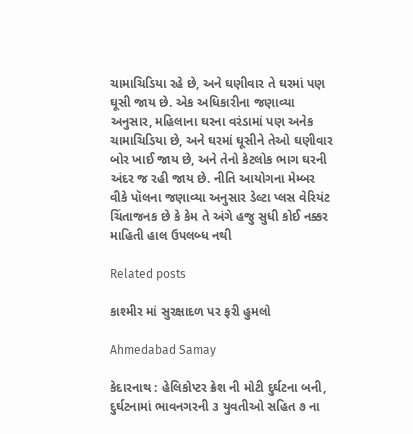ચામાચિડિયા રહે છે, અને ઘણીવાર તે ઘરમાં પણ ઘૂસી જાય છે. એક અધિકારીના જણાવ્યા અનુસાર, મહિલાના ઘરના વરંડામાં પણ અનેક ચામાચિડિયા છે, અને ઘરમાં ઘૂસીને તેઓ ઘણીવાર બોર ખાઈ જાય છે, અને તેનો કેટલોક ભાગ ઘરની અંદર જ રહી જાય છે. નીતિ આયોગના મેમ્બર વીકે પૉલના જણાવ્યા અનુસાર ડેલ્ટા પ્લસ વેરિયંટ ચિંતાજનક છે કે કેમ તે અંગે હજુ સુધી કોઈ નક્કર માહિતી હાલ ઉપલબ્ધ નથી

Related posts

કાશ્મીર માં સુરક્ષાદળ પર ફરી હુમલો

Ahmedabad Samay

કેદારનાથ : હેલિકોપ્‍ટર ક્રેશ ની મોટી દુર્ઘટના બની, દુર્ઘટનામાં ભાવનગરની ૩ યુવતીઓ સહિત ૭ ના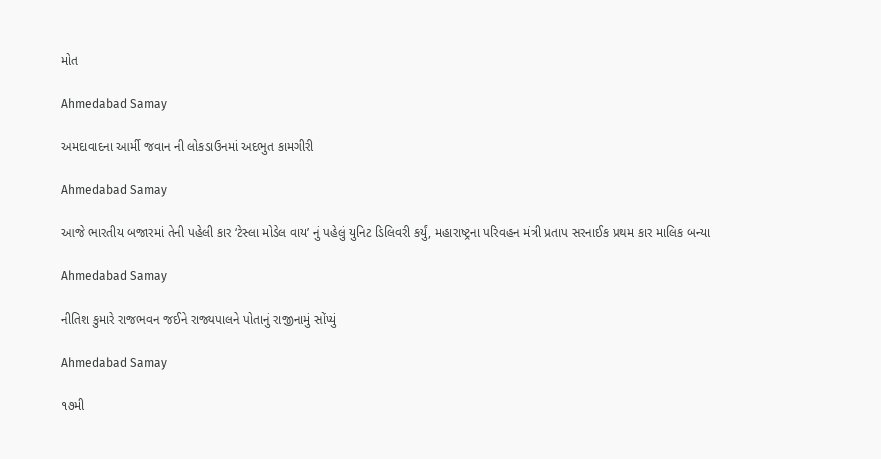મોત

Ahmedabad Samay

અમદાવાદના આર્મી જવાન ની લોકડાઉનમાં અદભુત કામગીરી

Ahmedabad Samay

આજે ભારતીય બજારમાં તેની પહેલી કાર ‘ટેસ્લા મોડેલ વાય’ નું પહેલું યુનિટ ડિલિવરી કર્યું, મહારાષ્ટ્રના પરિવહન મંત્રી પ્રતાપ સરનાઈક પ્રથમ કાર માલિક બન્યા

Ahmedabad Samay

નીતિશ કુમારે રાજભવન જઈને રાજ્યપાલને પોતાનું રાજીનામું સોંપ્યું

Ahmedabad Samay

૧૭મી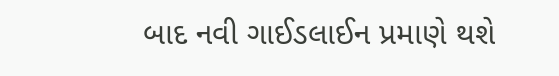બાદ નવી ગાઈડલાઈન પ્રમાણે થશે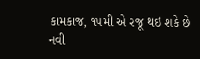કામકાજ, ૧૫મી એ રજૂ થઇ શકે છે નવી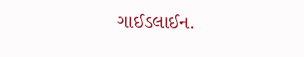ગાઈડલાઈન.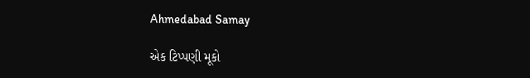Ahmedabad Samay

એક ટિપ્પણી મૂકો